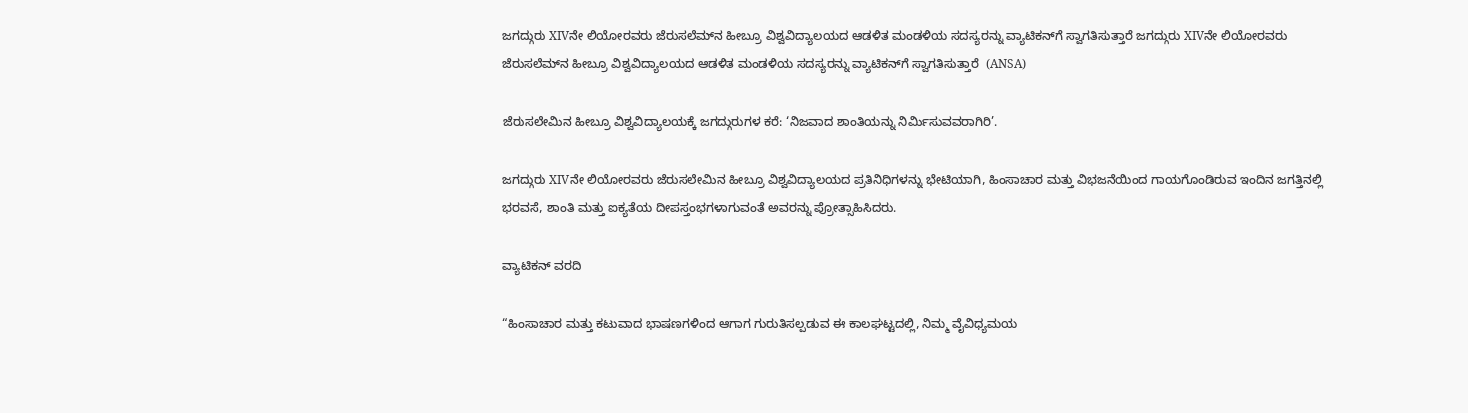ಜಗದ್ಗುರು XIVನೇ ಲಿಯೋರವರು ಜೆರುಸಲೆಮ್‌ನ ಹೀಬ್ರೂ ವಿಶ್ವವಿದ್ಯಾಲಯದ ಆಡಳಿತ ಮಂಡಳಿಯ ಸದಸ್ಯರನ್ನು ವ್ಯಾಟಿಕನ್‌ಗೆ ಸ್ವಾಗತಿಸುತ್ತಾರೆ ಜಗದ್ಗುರು XIVನೇ ಲಿಯೋರವರು ಜೆರುಸಲೆಮ್‌ನ ಹೀಬ್ರೂ ವಿಶ್ವವಿದ್ಯಾಲಯದ ಆಡಳಿತ ಮಂಡಳಿಯ ಸದಸ್ಯರನ್ನು ವ್ಯಾಟಿಕನ್‌ಗೆ ಸ್ವಾಗತಿಸುತ್ತಾರೆ  (ANSA)

ಜೆರುಸಲೇಮಿನ ಹೀಬ್ರೂ ವಿಶ್ವವಿದ್ಯಾಲಯಕ್ಕೆ ಜಗದ್ಗುರುಗಳ ಕರೆ: ‘ನಿಜವಾದ ಶಾಂತಿಯನ್ನು ನಿರ್ಮಿಸುವವರಾಗಿರಿ’.

ಜಗದ್ಗುರು XIVನೇ ಲಿಯೋರವರು ಜೆರುಸಲೇಮಿನ ಹೀಬ್ರೂ ವಿಶ್ವವಿದ್ಯಾಲಯದ ಪ್ರತಿನಿಧಿಗಳನ್ನು ಭೇಟಿಯಾಗಿ, ಹಿಂಸಾಚಾರ ಮತ್ತು ವಿಭಜನೆಯಿಂದ ಗಾಯಗೊಂಡಿರುವ ಇಂದಿನ ಜಗತ್ತಿನಲ್ಲಿ ಭರವಸೆ, ಶಾಂತಿ ಮತ್ತು ಐಕ್ಯತೆಯ ದೀಪಸ್ತಂಭಗಳಾಗುವಂತೆ ಅವರನ್ನು ಪ್ರೋತ್ಸಾಹಿಸಿದರು.

ವ್ಯಾಟಿಕನ್ ವರದಿ

“ಹಿಂಸಾಚಾರ ಮತ್ತು ಕಟುವಾದ ಭಾಷಣಗಳಿಂದ ಆಗಾಗ ಗುರುತಿಸಲ್ಪಡುವ ಈ ಕಾಲಘಟ್ಟದಲ್ಲಿ, ನಿಮ್ಮ ವೈವಿಧ್ಯಮಯ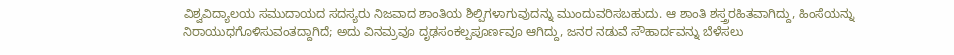ವಿಶ್ವವಿದ್ಯಾಲಯ ಸಮುದಾಯದ ಸದಸ್ಯರು ನಿಜವಾದ ಶಾಂತಿಯ ಶಿಲ್ಪಿಗಳಾಗುವುದನ್ನು ಮುಂದುವರಿಸಬಹುದು. ಆ ಶಾಂತಿ ಶಸ್ತ್ರರಹಿತವಾಗಿದ್ದು, ಹಿಂಸೆಯನ್ನು ನಿರಾಯುಧಗೊಳಿಸುವಂತದ್ದಾಗಿದೆ; ಅದು ವಿನಮ್ರವೂ ದೃಢಸಂಕಲ್ಪಪೂರ್ಣವೂ ಆಗಿದ್ದು, ಜನರ ನಡುವೆ ಸೌಹಾರ್ದವನ್ನು ಬೆಳೆಸಲು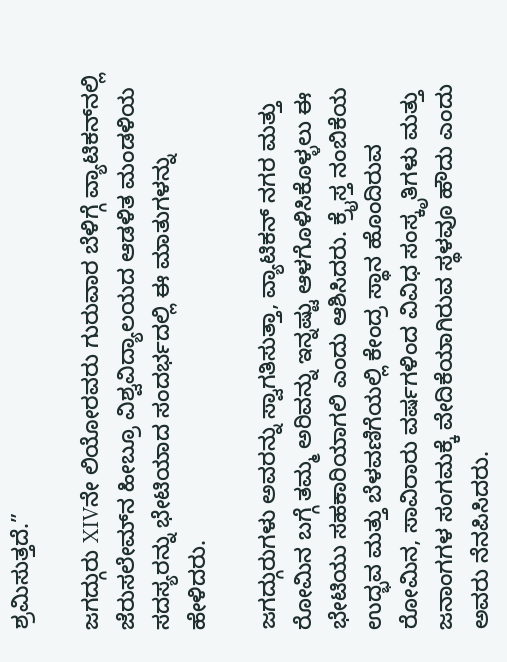ಶ್ರಮಿಸುತ್ತದೆ.”

ಜಗದ್ಗುರು XIVನೇ ಲಿಯೋರವರು ಗುರುವಾರ ಬೆಳಿಗ್ಗೆ ವ್ಯಾಟಿಕನ್‌ನಲ್ಲಿ ಜೆರುಸಲೇಮ್‌ನ ಹೀಬ್ರೂ ವಿಶ್ವವಿದ್ಯಾಲಯದ ಆಡಳಿತ ಮಂಡಳಿಯ ಸದಸ್ಯರನ್ನು ಭೇಟಿಯಾದ ಸಂದರ್ಭದಲ್ಲಿ ಈ ಮಾತುಗಳನ್ನು ಹೇಳಿದರು.

ಜಗದ್ಗುರುಗಳು ಅವರನ್ನು ಸ್ವಾಗತಿಸುತ್ತಾ, ವ್ಯಾಟಿಕನ್ ನಗರ ಮತ್ತು ರೋಮಿನ ಬಗ್ಗೆ ತಮ್ಮ ಅರಿವನ್ನು ಇನ್ನಷ್ಟು ಆಳಗೊಳಿಸಿಕೊಳ್ಳಲು ಈ ಭೇಟಿಯು ಸಹಕಾರಿಯಾಗಲಿ ಎಂದು ಆಶಿಸಿದರು. ಕ್ರೈಸ್ತ ನಂಬಿಕೆಯ ಉದ್ಭವ ಮತ್ತು ಬೆಳವಣಿಗೆಯಲ್ಲಿ ಕೇಂದ್ರ ಸ್ಥಾನ ಹೊಂದಿರುವ ರೋಮಿನ, ಸಾವಿರಾರು ವರ್ಷಗಳಿಂದ ವಿವಿಧ ಸಂಸ್ಕೃತಿಗಳು ಮತ್ತು ಜನಾಂಗಗಳ ಸಂಗಮಕ್ಕೆ ವೇದಿಕೆಯಾಗಿರುವ ಸ್ಥಳವೂ ಹೌದು ಎಂದು ಅವರು ನೆನಪಿಸಿದರು.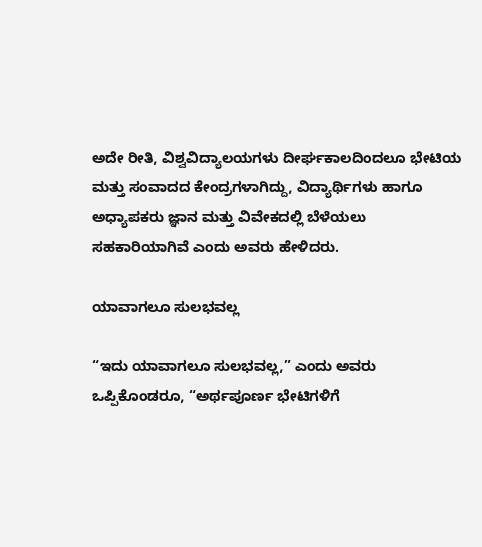ಅದೇ ರೀತಿ, ವಿಶ್ವವಿದ್ಯಾಲಯಗಳು ದೀರ್ಘಕಾಲದಿಂದಲೂ ಭೇಟಿಯ ಮತ್ತು ಸಂವಾದದ ಕೇಂದ್ರಗಳಾಗಿದ್ದು, ವಿದ್ಯಾರ್ಥಿಗಳು ಹಾಗೂ ಅಧ್ಯಾಪಕರು ಜ್ಞಾನ ಮತ್ತು ವಿವೇಕದಲ್ಲಿ ಬೆಳೆಯಲು ಸಹಕಾರಿಯಾಗಿವೆ ಎಂದು ಅವರು ಹೇಳಿದರು.

ಯಾವಾಗಲೂ ಸುಲಭವಲ್ಲ

“ಇದು ಯಾವಾಗಲೂ ಸುಲಭವಲ್ಲ,” ಎಂದು ಅವರು ಒಪ್ಪಿಕೊಂಡರೂ, “ಅರ್ಥಪೂರ್ಣ ಭೇಟಿಗಳಿಗೆ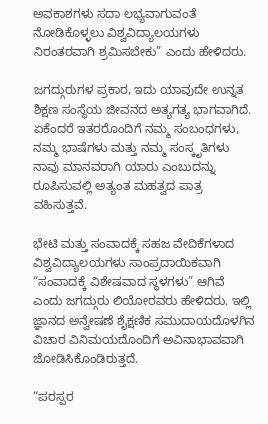ಅವಕಾಶಗಳು ಸದಾ ಲಭ್ಯವಾಗುವಂತೆ ನೋಡಿಕೊಳ್ಳಲು ವಿಶ್ವವಿದ್ಯಾಲಯಗಳು ನಿರಂತರವಾಗಿ ಶ್ರಮಿಸಬೇಕು” ಎಂದು ಹೇಳಿದರು.

ಜಗದ್ಗುರುಗಳ ಪ್ರಕಾರ, ಇದು ಯಾವುದೇ ಉನ್ನತ ಶಿಕ್ಷಣ ಸಂಸ್ಥೆಯ ಜೀವನದ ಅತ್ಯಗತ್ಯ ಭಾಗವಾಗಿದೆ. ಏಕೆಂದರೆ ಇತರರೊಂದಿಗೆ ನಮ್ಮ ಸಂಬಂಧಗಳು, ನಮ್ಮ ಭಾಷೆಗಳು ಮತ್ತು ನಮ್ಮ ಸಂಸ್ಕೃತಿಗಳು ನಾವು ಮಾನವರಾಗಿ ಯಾರು ಎಂಬುದನ್ನು ರೂಪಿಸುವಲ್ಲಿ ಅತ್ಯಂತ ಮಹತ್ವದ ಪಾತ್ರ ವಹಿಸುತ್ತವೆ.

ಭೇಟಿ ಮತ್ತು ಸಂವಾದಕ್ಕೆ ಸಹಜ ವೇದಿಕೆಗಳಾದ ವಿಶ್ವವಿದ್ಯಾಲಯಗಳು ಸಾಂಪ್ರದಾಯಿಕವಾಗಿ “ಸಂವಾದಕ್ಕೆ ವಿಶೇಷವಾದ ಸ್ಥಳಗಳು” ಆಗಿವೆ ಎಂದು ಜಗದ್ಗುರು ಲಿಯೋರವರು ಹೇಳಿದರು. ಇಲ್ಲಿ ಜ್ಞಾನದ ಅನ್ವೇಷಣೆ ಶೈಕ್ಷಣಿಕ ಸಮುದಾಯದೊಳಗಿನ ವಿಚಾರ ವಿನಿಮಯದೊಂದಿಗೆ ಅವಿನಾಭಾವವಾಗಿ ಜೋಡಿಸಿಕೊಂಡಿರುತ್ತದೆ.

“ಪರಸ್ಪರ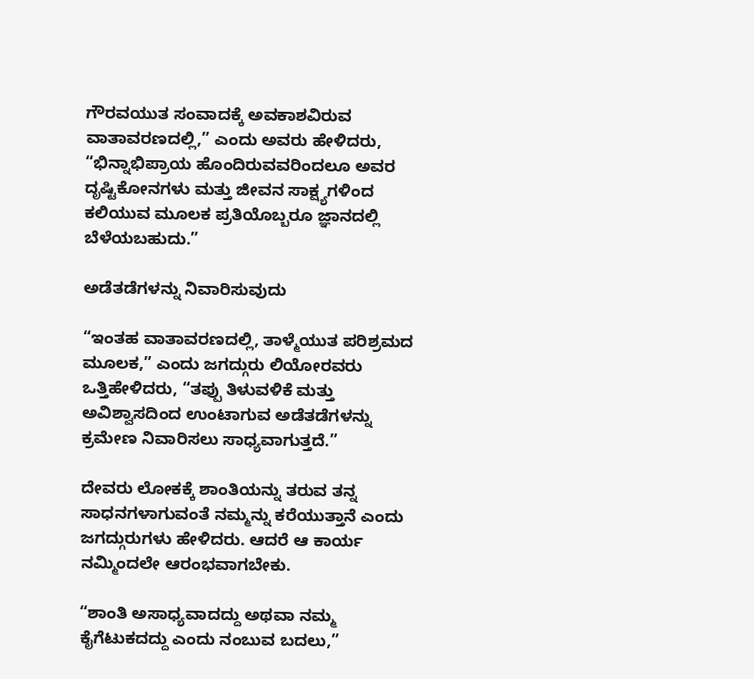ಗೌರವಯುತ ಸಂವಾದಕ್ಕೆ ಅವಕಾಶವಿರುವ ವಾತಾವರಣದಲ್ಲಿ,” ಎಂದು ಅವರು ಹೇಳಿದರು, “ಭಿನ್ನಾಭಿಪ್ರಾಯ ಹೊಂದಿರುವವರಿಂದಲೂ ಅವರ ದೃಷ್ಟಿಕೋನಗಳು ಮತ್ತು ಜೀವನ ಸಾಕ್ಷ್ಯಗಳಿಂದ ಕಲಿಯುವ ಮೂಲಕ ಪ್ರತಿಯೊಬ್ಬರೂ ಜ್ಞಾನದಲ್ಲಿ ಬೆಳೆಯಬಹುದು.”

ಅಡೆತಡೆಗಳನ್ನು ನಿವಾರಿಸುವುದು

“ಇಂತಹ ವಾತಾವರಣದಲ್ಲಿ, ತಾಳ್ಮೆಯುತ ಪರಿಶ್ರಮದ ಮೂಲಕ,” ಎಂದು ಜಗದ್ಗುರು ಲಿಯೋರವರು ಒತ್ತಿಹೇಳಿದರು, “ತಪ್ಪು ತಿಳುವಳಿಕೆ ಮತ್ತು ಅವಿಶ್ವಾಸದಿಂದ ಉಂಟಾಗುವ ಅಡೆತಡೆಗಳನ್ನು ಕ್ರಮೇಣ ನಿವಾರಿಸಲು ಸಾಧ್ಯವಾಗುತ್ತದೆ.”

ದೇವರು ಲೋಕಕ್ಕೆ ಶಾಂತಿಯನ್ನು ತರುವ ತನ್ನ ಸಾಧನಗಳಾಗುವಂತೆ ನಮ್ಮನ್ನು ಕರೆಯುತ್ತಾನೆ ಎಂದು ಜಗದ್ಗುರುಗಳು ಹೇಳಿದರು. ಆದರೆ ಆ ಕಾರ್ಯ ನಮ್ಮಿಂದಲೇ ಆರಂಭವಾಗಬೇಕು.

“ಶಾಂತಿ ಅಸಾಧ್ಯವಾದದ್ದು ಅಥವಾ ನಮ್ಮ ಕೈಗೆಟುಕದದ್ದು ಎಂದು ನಂಬುವ ಬದಲು,”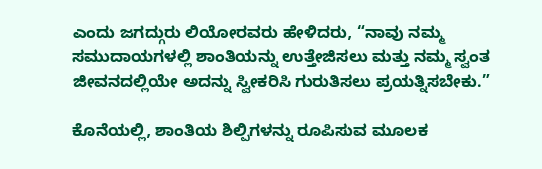ಎಂದು ಜಗದ್ಗುರು ಲಿಯೋರವರು ಹೇಳಿದರು, “ನಾವು ನಮ್ಮ ಸಮುದಾಯಗಳಲ್ಲಿ ಶಾಂತಿಯನ್ನು ಉತ್ತೇಜಿಸಲು ಮತ್ತು ನಮ್ಮ ಸ್ವಂತ ಜೀವನದಲ್ಲಿಯೇ ಅದನ್ನು ಸ್ವೀಕರಿಸಿ ಗುರುತಿಸಲು ಪ್ರಯತ್ನಿಸಬೇಕು.”

ಕೊನೆಯಲ್ಲಿ, ಶಾಂತಿಯ ಶಿಲ್ಪಿಗಳನ್ನು ರೂಪಿಸುವ ಮೂಲಕ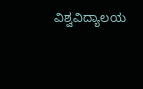ವಿಶ್ವವಿದ್ಯಾಲಯ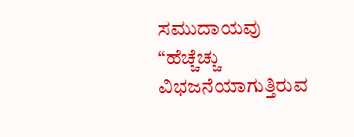ಸಮುದಾಯವು “ಹೆಚ್ಚೆಚ್ಚು ವಿಭಜನೆಯಾಗುತ್ತಿರುವ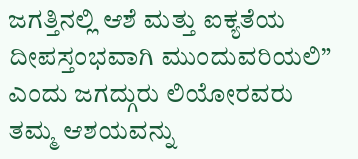ಜಗತ್ತಿನಲ್ಲಿ ಆಶೆ ಮತ್ತು ಐಕ್ಯತೆಯ ದೀಪಸ್ತಂಭವಾಗಿ ಮುಂದುವರಿಯಲಿ” ಎಂದು ಜಗದ್ಗುರು ಲಿಯೋರವರು ತಮ್ಮ ಆಶಯವನ್ನು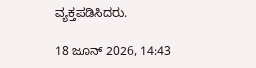ವ್ಯಕ್ತಪಡಿಸಿದರು.

18 ಜೂನ್ 2026, 14:43